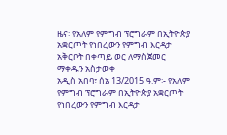ዜና፡ የአለም የምግብ ፕሮግራም በኢትዮጵያ አቋርጦት የነበረውን የምግብ እርዳታ አቅርቦት በቀጣይ ወር ለማስጀመር ማቀዱን አስታወቀ
አዲስ አበባ፣ ሰኔ 13/2015 ዓ.ም፡- የአለም የምግብ ፕሮግራም በኢትዮጵያ አቋርጦት የነበረውን የምግብ እርዳታ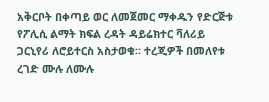አቅርቦት በቀጣይ ወር ለመጀመር ማቀዱን የድርጅቱ የፖሊሲ ልማት ክፍል ረዳት ዳይሬክተር ቫለሪይ ጋርኒየሪ ለሮይተርስ አስታወቁ። ተረጂዎች በመለየቱ ረገድ ሙሉ ለሙሉ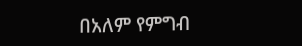በአለም የምግብ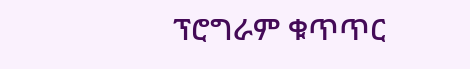ፕሮግራም ቁጥጥር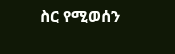ስር የሚወሰን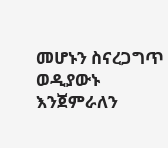መሆኑን ስናረጋግጥ ወዲያውኑ እንጀምራለን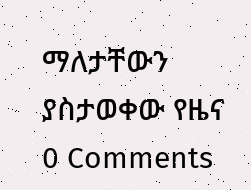ማለታቸውን ያስታወቀው የዜና
0 Comments